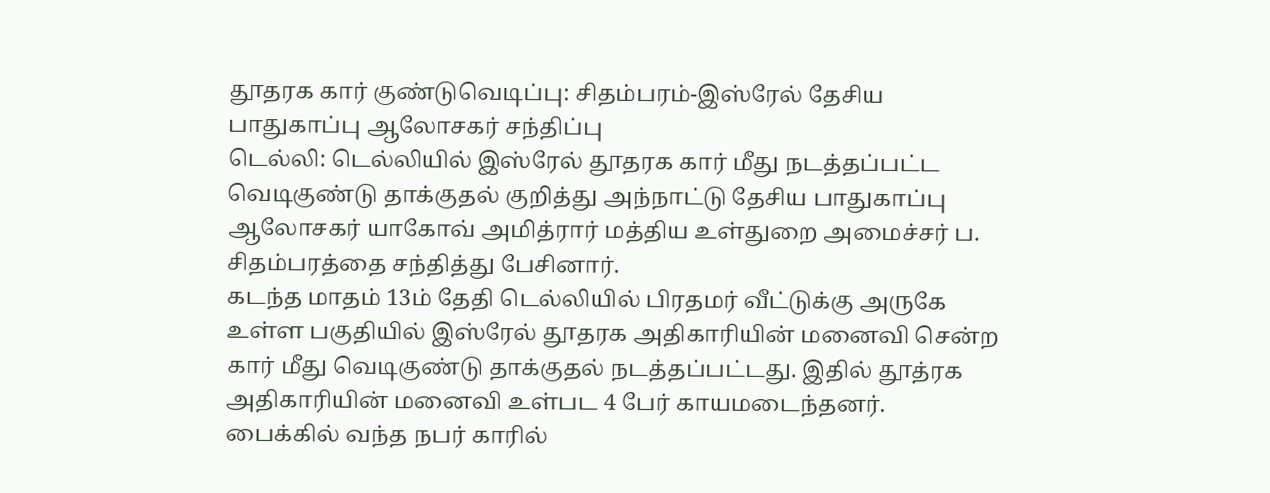தூதரக கார் குண்டுவெடிப்பு: சிதம்பரம்-இஸ்ரேல் தேசிய பாதுகாப்பு ஆலோசகர் சந்திப்பு
டெல்லி: டெல்லியில் இஸ்ரேல் தூதரக கார் மீது நடத்தப்பட்ட வெடிகுண்டு தாக்குதல் குறித்து அந்நாட்டு தேசிய பாதுகாப்பு ஆலோசகர் யாகோவ் அமித்ரார் மத்திய உள்துறை அமைச்சர் ப. சிதம்பரத்தை சந்தித்து பேசினார்.
கடந்த மாதம் 13ம் தேதி டெல்லியில் பிரதமர் வீட்டுக்கு அருகே உள்ள பகுதியில் இஸ்ரேல் தூதரக அதிகாரியின் மனைவி சென்ற கார் மீது வெடிகுண்டு தாக்குதல் நடத்தப்பட்டது. இதில் தூத்ரக அதிகாரியின் மனைவி உள்பட 4 பேர் காயமடைந்தனர். பைக்கில் வந்த நபர் காரில்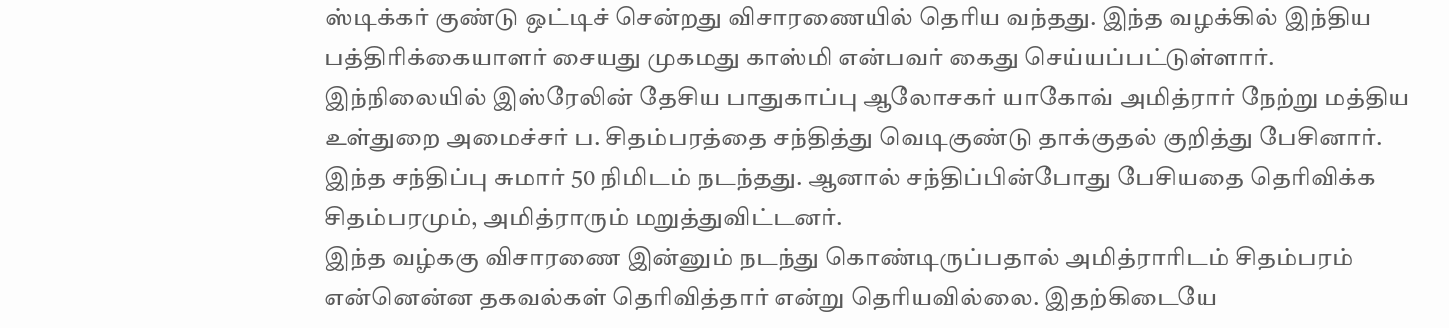ஸ்டிக்கர் குண்டு ஒட்டிச் சென்றது விசாரணையில் தெரிய வந்தது. இந்த வழக்கில் இந்திய பத்திரிக்கையாளர் சையது முகமது காஸ்மி என்பவர் கைது செய்யப்பட்டுள்ளார்.
இந்நிலையில் இஸ்ரேலின் தேசிய பாதுகாப்பு ஆலோசகர் யாகோவ் அமித்ரார் நேற்று மத்திய உள்துறை அமைச்சர் ப. சிதம்பரத்தை சந்தித்து வெடிகுண்டு தாக்குதல் குறித்து பேசினார். இந்த சந்திப்பு சுமார் 50 நிமிடம் நடந்தது. ஆனால் சந்திப்பின்போது பேசியதை தெரிவிக்க சிதம்பரமும், அமித்ராரும் மறுத்துவிட்டனர்.
இந்த வழ்ககு விசாரணை இன்னும் நடந்து கொண்டிருப்பதால் அமித்ராரிடம் சிதம்பரம் என்னென்ன தகவல்கள் தெரிவித்தார் என்று தெரியவில்லை. இதற்கிடையே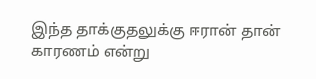இந்த தாக்குதலுக்கு ஈரான் தான் காரணம் என்று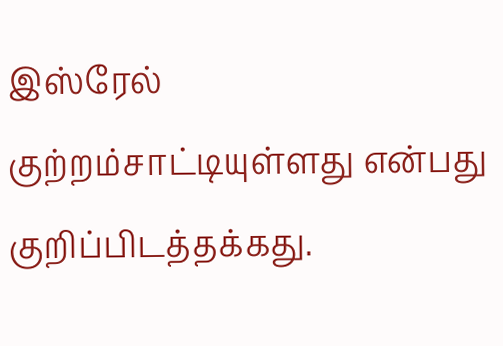இஸ்ரேல் குற்றம்சாட்டியுள்ளது என்பது குறிப்பிடத்தக்கது.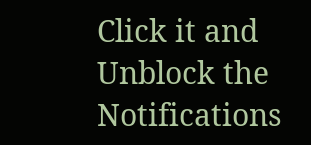Click it and Unblock the Notifications